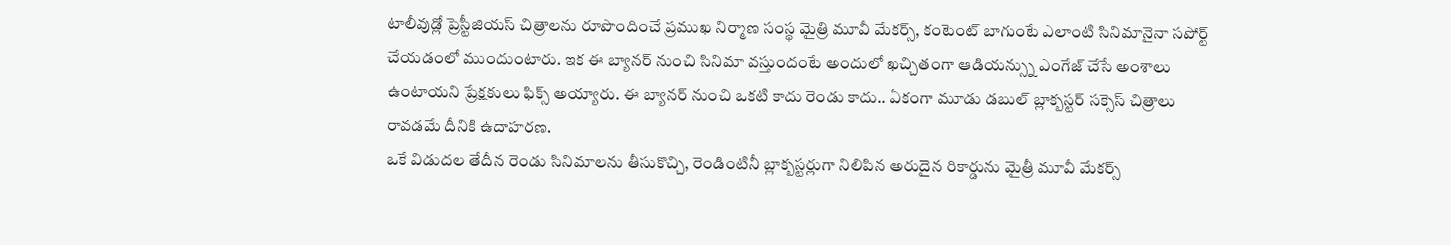టాలీవుడ్లో ప్రెస్టీజియస్ చిత్రాలను రూపొందించే ప్రముఖ నిర్మాణ సంస్థ మైత్రి మూవీ మేకర్స్, కంటెంట్ బాగుంటే ఎలాంటి సినిమానైనా సపోర్ట్ చేయడంలో ముందుంటారు. ఇక ఈ బ్యానర్ నుంచి సినిమా వస్తుందంటే అందులో ఖచ్చితంగా ఆడియన్స్ను ఎంగేజ్ చేసే అంశాలు ఉంటాయని ప్రేక్షకులు ఫిక్స్ అయ్యారు. ఈ బ్యానర్ నుంచి ఒకటి కాదు రెండు కాదు.. ఏకంగా మూడు డబుల్ బ్లాక్బస్టర్ సక్సెస్ చిత్రాలు రావడమే దీనికి ఉదాహరణ.
ఒకే విడుదల తేదీన రెండు సినిమాలను తీసుకొచ్చి, రెండింటినీ బ్లాక్బస్టర్లుగా నిలిపిన అరుదైన రికార్డును మైత్రీ మూవీ మేకర్స్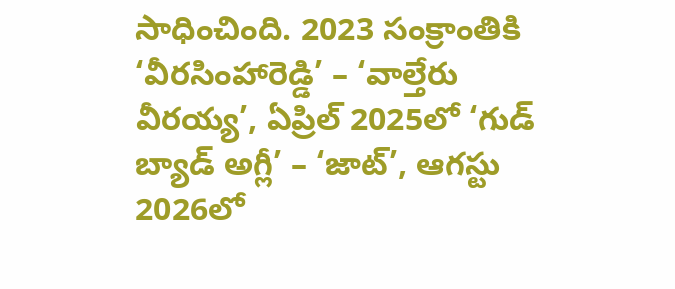సాధించింది. 2023 సంక్రాంతికి ‘వీరసింహారెడ్డి’ – ‘వాల్తేరు వీరయ్య’, ఏప్రిల్ 2025లో ‘గుడ్ బ్యాడ్ అగ్లీ’ – ‘జాట్’, ఆగస్టు 2026లో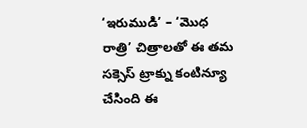‘ఇరుముడి’ – ‘మొధ రాత్రి’ చిత్రాలతో ఈ తమ సక్సెస్ ట్రాక్ను కంటిన్యూ చేసింది ఈ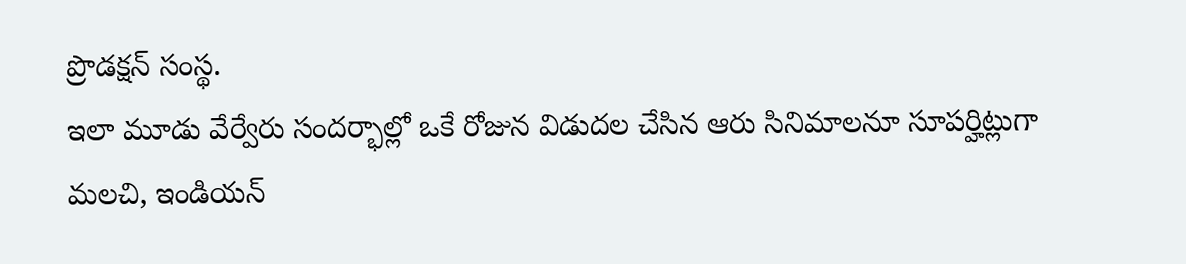ప్రొడక్షన్ సంస్థ.
ఇలా మూడు వేర్వేరు సందర్భాల్లో ఒకే రోజున విడుదల చేసిన ఆరు సినిమాలనూ సూపర్హిట్లుగా మలచి, ఇండియన్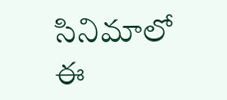సినిమాలో ఈ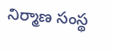నిర్మాణ సంస్థ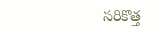సరికొత్త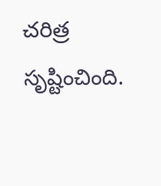చరిత్ర సృష్టించింది.